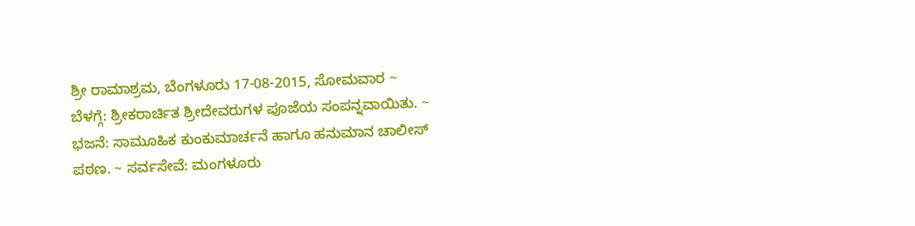ಶ್ರೀ ರಾಮಾಶ್ರಮ, ಬೆಂಗಳೂರು 17-08-2015, ಸೋಮವಾರ ~ ಬೆಳಗ್ಗೆ: ಶ್ರೀಕರಾರ್ಚಿತ ಶ್ರೀದೇವರುಗಳ ಪೂಜೆಯ ಸಂಪನ್ನವಾಯಿತು. ~ ಭಜನೆ: ಸಾಮೂಹಿಕ ಕುಂಕುಮಾರ್ಚನೆ ಹಾಗೂ ಹನುಮಾನ ಚಾಲೀಸ್ ಪಠಣ. ~ ಸರ್ವಸೇವೆ: ಮಂಗಳೂರು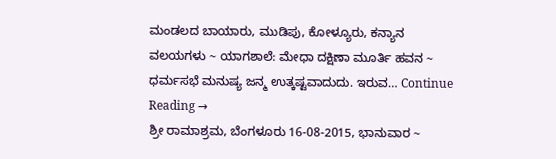ಮಂಡಲದ ಬಾಯಾರು, ಮುಡಿಪು, ಕೋಳ್ಯೂರು, ಕನ್ಯಾನ ವಲಯಗಳು ~ ಯಾಗಶಾಲೆ: ಮೇಧಾ ದಕ್ಷಿಣಾ ಮೂರ್ತಿ ಹವನ ~ ಧರ್ಮಸಭೆ ಮನುಷ್ಯ ಜನ್ಮ ಉತ್ಕಷ್ಟವಾದುದು. ಇರುವ… Continue Reading →
ಶ್ರೀ ರಾಮಾಶ್ರಮ, ಬೆಂಗಳೂರು 16-08-2015, ಭಾನುವಾರ ~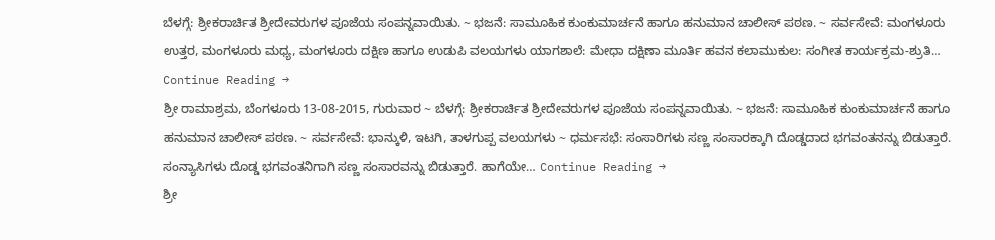ಬೆಳಗ್ಗೆ: ಶ್ರೀಕರಾರ್ಚಿತ ಶ್ರೀದೇವರುಗಳ ಪೂಜೆಯ ಸಂಪನ್ನವಾಯಿತು. ~ ಭಜನೆ: ಸಾಮೂಹಿಕ ಕುಂಕುಮಾರ್ಚನೆ ಹಾಗೂ ಹನುಮಾನ ಚಾಲೀಸ್ ಪಠಣ. ~ ಸರ್ವಸೇವೆ: ಮಂಗಳೂರು ಉತ್ತರ, ಮಂಗಳೂರು ಮಧ್ಯ, ಮಂಗಳೂರು ದಕ್ಷಿಣ ಹಾಗೂ ಉಡುಪಿ ವಲಯಗಳು ಯಾಗಶಾಲೆ: ಮೇಧಾ ದಕ್ಷಿಣಾ ಮೂರ್ತಿ ಹವನ ಕಲಾಮುಕುಲ: ಸಂಗೀತ ಕಾರ್ಯಕ್ರಮ-ಶ್ರುತಿ… Continue Reading →
ಶ್ರೀ ರಾಮಾಶ್ರಮ, ಬೆಂಗಳೂರು 13-08-2015, ಗುರುವಾರ ~ ಬೆಳಗ್ಗೆ: ಶ್ರೀಕರಾರ್ಚಿತ ಶ್ರೀದೇವರುಗಳ ಪೂಜೆಯ ಸಂಪನ್ನವಾಯಿತು. ~ ಭಜನೆ: ಸಾಮೂಹಿಕ ಕುಂಕುಮಾರ್ಚನೆ ಹಾಗೂ ಹನುಮಾನ ಚಾಲೀಸ್ ಪಠಣ. ~ ಸರ್ವಸೇವೆ: ಭಾನ್ಕುಳಿ, ಇಟಗಿ, ತಾಳಗುಪ್ಪ ವಲಯಗಳು ~ ಧರ್ಮಸಭೆ: ಸಂಸಾರಿಗಳು ಸಣ್ಣ ಸಂಸಾರಕ್ಕಾಗಿ ದೊಡ್ಡದಾದ ಭಗವಂತನನ್ನು ಬಿಡುತ್ತಾರೆ. ಸಂನ್ಯಾಸಿಗಳು ದೊಡ್ಡ ಭಗವಂತನಿಗಾಗಿ ಸಣ್ಣ ಸಂಸಾರವನ್ನು ಬಿಡುತ್ತಾರೆ. ಹಾಗೆಯೇ… Continue Reading →
ಶ್ರೀ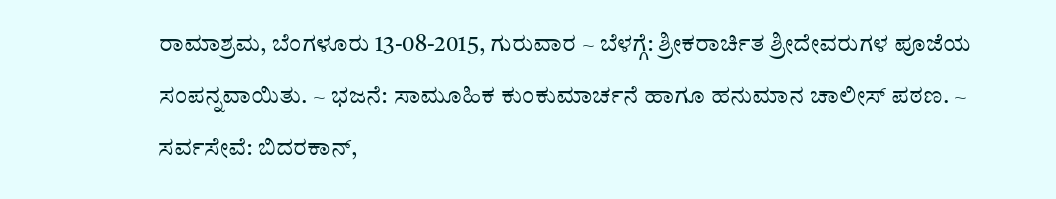ರಾಮಾಶ್ರಮ, ಬೆಂಗಳೂರು 13-08-2015, ಗುರುವಾರ ~ ಬೆಳಗ್ಗೆ: ಶ್ರೀಕರಾರ್ಚಿತ ಶ್ರೀದೇವರುಗಳ ಪೂಜೆಯ ಸಂಪನ್ನವಾಯಿತು. ~ ಭಜನೆ: ಸಾಮೂಹಿಕ ಕುಂಕುಮಾರ್ಚನೆ ಹಾಗೂ ಹನುಮಾನ ಚಾಲೀಸ್ ಪಠಣ. ~ ಸರ್ವಸೇವೆ: ಬಿದರಕಾನ್,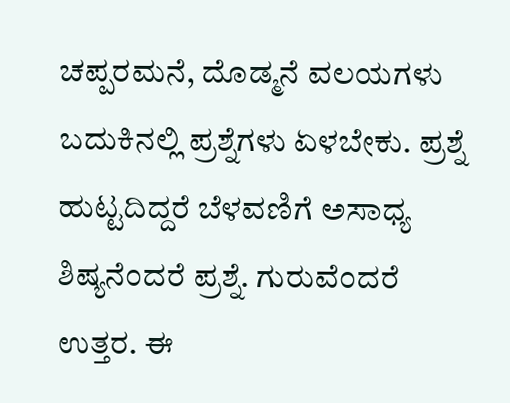ಚಪ್ಪರಮನೆ, ದೊಡ್ಮನೆ ವಲಯಗಳು ಬದುಕಿನಲ್ಲಿ ಪ್ರಶ್ನೆಗಳು ಏಳಬೇಕು. ಪ್ರಶ್ನೆ ಹುಟ್ಟದಿದ್ದರೆ ಬೆಳವಣಿಗೆ ಅಸಾಧ್ಯ ಶಿಷ್ಯನೆಂದರೆ ಪ್ರಶ್ನೆ. ಗುರುವೆಂದರೆ ಉತ್ತರ. ಈ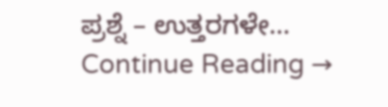ಪ್ರಶ್ನೆ – ಉತ್ತರಗಳೇ… Continue Reading →